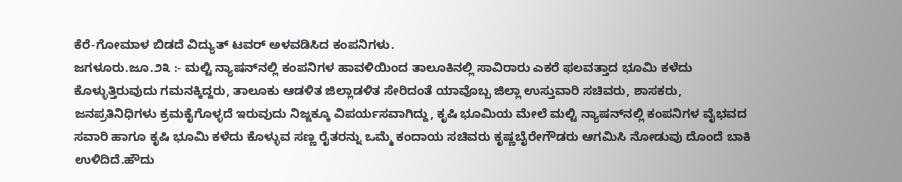ಕೆರೆ-ಗೋಮಾಳ ಬಿಡದೆ ವಿದ್ಯುತ್ ಟವರ್ ಅಳವಡಿಸಿದ ಕಂಪನಿಗಳು.
ಜಗಳೂರು.ಜೂ.೨೩ :- ಮಲ್ಟಿ ನ್ಯಾಷನ್‌ನಲ್ಲಿ ಕಂಪನಿಗಳ ಹಾವಳಿಯಿಂದ ತಾಲೂಕಿನಲ್ಲಿ ಸಾವಿರಾರು ಎಕರೆ ಫಲವತ್ತಾದ ಭೂಮಿ ಕಳೆದು ಕೊಳ್ಳುತ್ತಿರುವುದು ಗಮನಕ್ಕಿದ್ದರು, ತಾಲೂಕು ಆಡಳಿತ ಜಿಲ್ಲಾಡಳಿತ ಸೇರಿದಂತೆ ಯಾವೊಬ್ಬ ಜಿಲ್ಲಾ ಉಸ್ತುವಾರಿ ಸಚಿವರು, ಶಾಸಕರು, ಜನಪ್ರತಿನಿಧಿಗಳು ಕ್ರಮಕೈಗೊಳ್ಳದೆ ಇರುವುದು ನಿಜ್ಜಕ್ಕೂ ವಿಪರ್ಯಸವಾಗಿದ್ದು, ಕೃಷಿ ಭೂಮಿಯ ಮೇಲೆ ಮಲ್ಟಿ ನ್ಯಾಷನ್‌ನಲ್ಲಿ ಕಂಪನಿಗಳ ವೈಭವದ ಸವಾರಿ ಹಾಗೂ ಕೃಷಿ ಭೂಮಿ ಕಳೆದು ಕೊಳ್ಳುವ ಸಣ್ಣ ರೈತರನ್ನು ಒಮ್ಮೆ ಕಂದಾಯ ಸಚಿವರು ಕೃಷ್ಣಬೈರೇಗೌಡರು ಆಗಮಿಸಿ ನೋಡುವು ದೊಂದೆ ಬಾಕಿ ಉಳಿದಿದೆ.ಹೌದು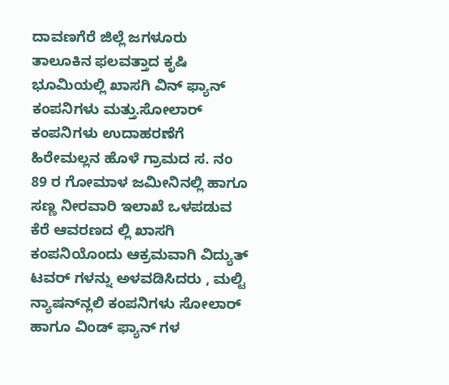ದಾವಣಗೆರೆ ಜಿಲ್ಲೆ ಜಗಳೂರು ತಾಲೂಕಿನ ಫಲವತ್ತಾದ ಕೃಷಿ ಭೂಮಿಯಲ್ಲಿ ಖಾಸಗಿ ವಿನ್ ಫ್ಯಾನ್ ಕಂಪನಿಗಳು ಮತ್ತು.ಸೋಲಾರ್ ಕಂಪನಿಗಳು ಉದಾಹರಣೆಗೆ ಹಿರೇಮಲ್ಲನ ಹೊಳೆ ಗ್ರಾಮದ ಸ. ನಂ 89 ರ ಗೋಮಾಳ ಜಮೀನಿನಲ್ಲಿ ಹಾಗೂ ಸಣ್ಣ ನೀರವಾರಿ ಇಲಾಖೆ ಒಳಪಡುವ ಕೆರೆ ಆವರಣದ ಲ್ಲಿ ಖಾಸಗಿ ಕಂಪನಿಯೊಂದು ಆಕ್ರಮವಾಗಿ ವಿದ್ಯುತ್ ಟವರ್ ಗಳನ್ನು ಅಳವಡಿಸಿದರು , ಮಲ್ಟಿ ನ್ಯಾಷನ್‌ನ್ಲಲಿ ಕಂಪನಿಗಳು ಸೋಲಾರ್ ಹಾಗೂ ವಿಂಡ್ ಫ್ಯಾನ್ ಗಳ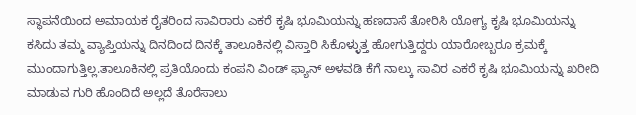ಸ್ಥಾಪನೆಯಿಂದ ಅಮಾಯಕ ರೈತರಿಂದ ಸಾವಿರಾರು ಎಕರೆ ಕೃಷಿ ಭೂಮಿಯನ್ನು ಹಣದಾಸೆ ತೋರಿಸಿ ಯೋಗ್ಯ ಕೃಷಿ ಭೂಮಿಯನ್ನು ಕಸಿದು ತಮ್ಮ ವ್ಯಾಪ್ತಿಯನ್ನು ದಿನದಿಂದ ದಿನಕ್ಕೆ ತಾಲೂಕಿನಲ್ಲಿ ವಿಸ್ತಾರಿ ಸಿಕೊಳ್ಳುತ್ತ ಹೋಗುತ್ತಿದ್ದರು ಯಾರೋಬ್ಬರೂ ಕ್ರಮಕ್ಕೆ ಮುಂದಾಗುತ್ತಿಲ್ಲ.ತಾಲೂಕಿನಲ್ಲಿ ಪ್ರತಿಯೊಂದು ಕಂಪನಿ ವಿಂಡ್ ಫ್ಯಾನ್ ಅಳವಡಿ ಕೆಗೆ ನಾಲ್ಕು ಸಾವಿರ ಎಕರೆ ಕೃಷಿ ಭೂಮಿಯನ್ನು ಖರೀದಿ ಮಾಡುವ ಗುರಿ ಹೊಂದಿದೆ ಅಲ್ಲದೆ ತೊರೆಸಾಲು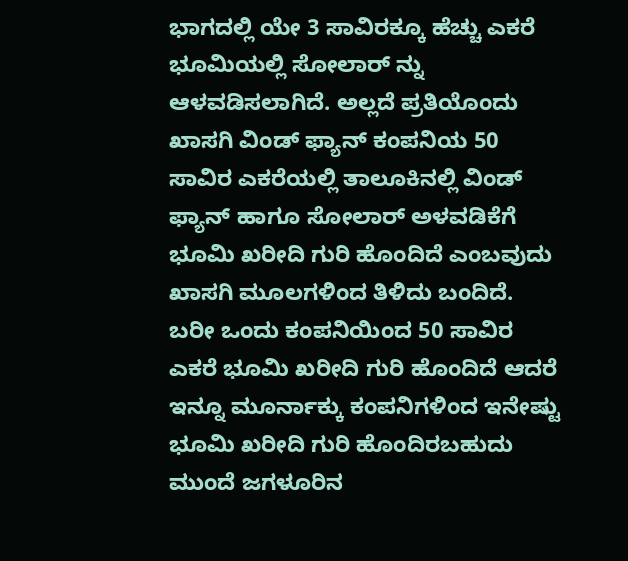ಭಾಗದಲ್ಲಿ ಯೇ 3 ಸಾವಿರಕ್ಕೂ ಹೆಚ್ಚು ಎಕರೆ ಭೂಮಿಯಲ್ಲಿ ಸೋಲಾರ್‌ ನ್ನು ಆಳವಡಿಸಲಾಗಿದೆ. ಅಲ್ಲದೆ ಪ್ರತಿಯೊಂದು ಖಾಸಗಿ ವಿಂಡ್ ಫ್ಯಾನ್ ಕಂಪನಿಯ 50 ಸಾವಿರ ಎಕರೆಯಲ್ಲಿ ತಾಲೂಕಿನಲ್ಲಿ ವಿಂಡ್ ಫ್ಯಾನ್ ಹಾಗೂ ಸೋಲಾರ್ ಅಳವಡಿಕೆಗೆ ಭೂಮಿ ಖರೀದಿ ಗುರಿ ಹೊಂದಿದೆ ಎಂಬವುದು ಖಾಸಗಿ ಮೂಲಗಳಿಂದ ತಿಳಿದು ಬಂದಿದೆ. ಬರೀ ಒಂದು ಕಂಪನಿಯಿಂದ 50 ಸಾವಿರ ಎಕರೆ ಭೂಮಿ ಖರೀದಿ ಗುರಿ ಹೊಂದಿದೆ ಆದರೆ ಇನ್ನೂ ಮೂರ್ನಾಕ್ಕು ಕಂಪನಿಗಳಿಂದ ಇನೇಷ್ಟು ಭೂಮಿ ಖರೀದಿ ಗುರಿ ಹೊಂದಿರಬಹುದು ಮುಂದೆ ಜಗಳೂರಿನ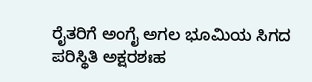ರೈತರಿಗೆ ಅಂಗೈ ಅಗಲ ಭೂಮಿಯ ಸಿಗದ ಪರಿಸ್ಥಿತಿ ಅಕ್ಷರಶಃಹ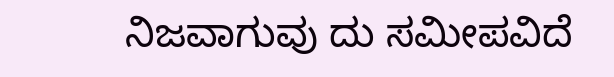ನಿಜವಾಗುವು ದು ಸಮೀಪವಿದೆ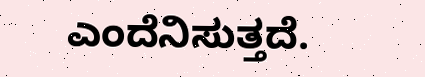ಎಂದೆನಿಸುತ್ತದೆ.